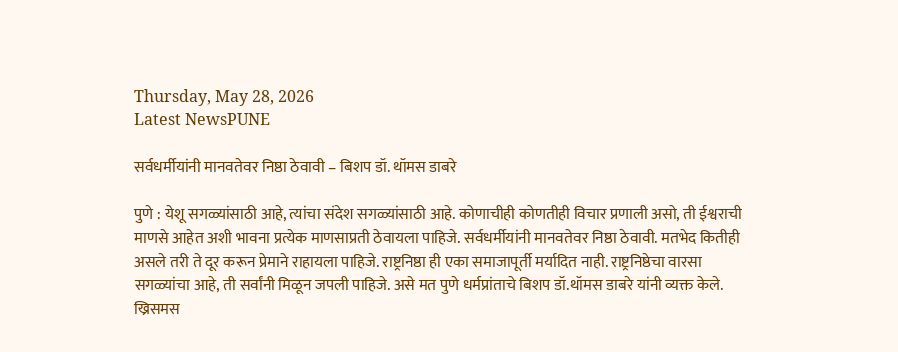Thursday, May 28, 2026
Latest NewsPUNE

सर्वधर्मीयांनी मानवतेवर निष्ठा ठेवावी – बिशप डॉ. थॉमस डाबरे

पुणे : येशू सगळ्यांसाठी आहे, त्यांचा संदेश सगळ्यांसाठी आहे. कोणाचीही कोणतीही विचार प्रणाली असो, ती ईश्वराची माणसे आहेत अशी भावना प्रत्येक माणसाप्रती ठेवायला पाहिजे. सर्वधर्मीयांनी मानवतेवर निष्ठा ठेवावी. मतभेद कितीही असले तरी ते दूर करून प्रेमाने राहायला पाहिजे. राष्ट्रनिष्ठा ही एका समाजापूर्ती मर्यादित नाही. राष्ट्रनिष्ठेचा वारसा सगळ्यांचा आहे, ती सर्वांनी मिळून जपली पाहिजे. असे मत पुणे धर्मप्रांताचे बिशप डॉ.थॉमस डाबरे यांनी व्यक्त केले.
ख्रिसमस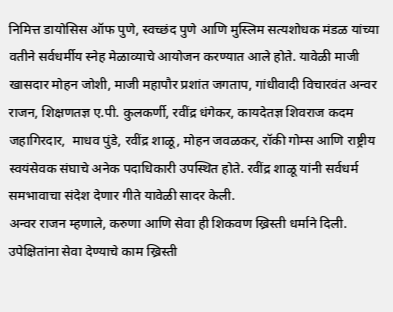निमित्त डायोसिस ऑफ पुणे, स्वच्छंद पुणे आणि मुस्लिम सत्यशोधक मंडळ यांच्या वतीने सर्वधर्मीय स्नेह मेळाव्याचे आयोजन करण्यात आले होते. यावेळी माजी खासदार मोहन जोशी, माजी महापौर प्रशांत जगताप, गांधीवादी विचारवंत अन्वर राजन, शिक्षणतज्ञ ए.पी. कुलकर्णी, रवींद्र धंगेकर, कायदेतज्ञ शिवराज कदम जहागिरदार,  माधव पुंडे, रवींद्र शाळू, मोहन जवळकर, रॉकी गोम्स आणि राष्ट्रीय स्वयंसेवक संघाचे अनेक पदाधिकारी उपस्थित होते. रवींद्र शाळू यांनी सर्वधर्म समभावाचा संदेश देणार गीते यावेळी सादर केली.
अन्वर राजन म्हणाले, करुणा आणि सेवा ही शिकवण ख्रिस्ती धर्माने दिली. उपेक्षितांना सेवा देण्याचे काम ख्रिस्ती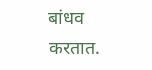बांधव करतात.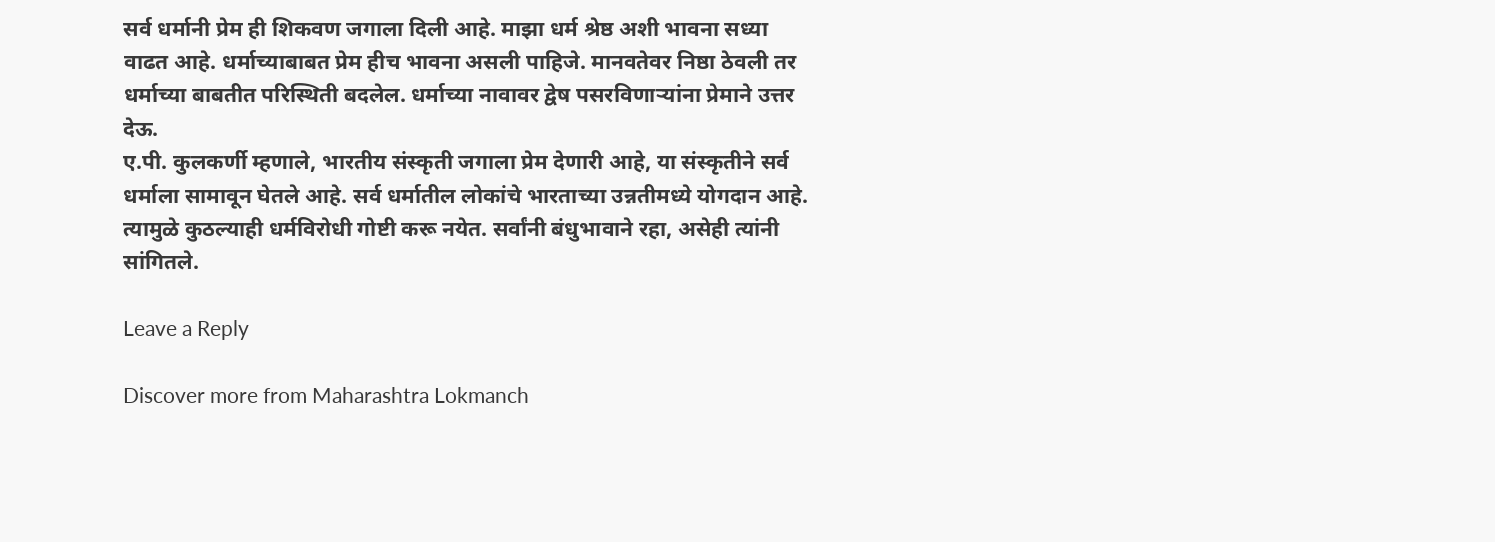सर्व धर्मानी प्रेम ही शिकवण जगाला दिली आहे. माझा धर्म श्रेष्ठ अशी भावना सध्या वाढत आहे. धर्माच्याबाबत प्रेम हीच भावना असली पाहिजे. मानवतेवर निष्ठा ठेवली तर धर्माच्या बाबतीत परिस्थिती बदलेल. धर्माच्या नावावर द्वेष पसरविणाऱ्यांना प्रेमाने उत्तर देऊ.
ए.पी. कुलकर्णी म्हणाले, भारतीय संस्कृती जगाला प्रेम देणारी आहे, या संस्कृतीने सर्व धर्माला सामावून घेतले आहे. सर्व धर्मातील लोकांचे भारताच्या उन्नतीमध्ये योगदान आहे. त्यामुळे कुठल्याही धर्मविरोधी गोष्टी करू नयेत. सर्वांनी बंधुभावाने रहा, असेही त्यांनी सांगितले.

Leave a Reply

Discover more from Maharashtra Lokmanch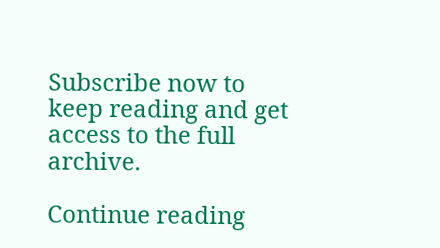Subscribe now to keep reading and get access to the full archive.

Continue reading